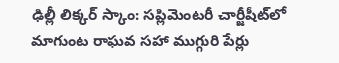ఢిల్లీ లిక్కర్ స్కాం: సప్లిమెంటరీ చార్జీషీట్‌లో మాగుంట రాఘవ సహా ముగ్గురి పేర్లు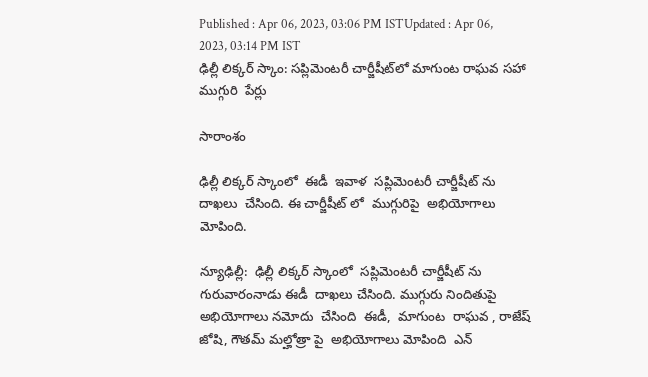Published : Apr 06, 2023, 03:06 PM ISTUpdated : Apr 06, 2023, 03:14 PM IST
ఢిల్లీ లిక్కర్ స్కాం: సప్లిమెంటరీ చార్జీషీట్‌లో మాగుంట రాఘవ సహా  ముగ్గురి  పేర్లు

సారాంశం

ఢిల్లీ లిక్కర్ స్కాంలో  ఈడీ  ఇవాళ  సప్లిమెంటరీ చార్జీషీట్ ను  దాఖలు  చేసింది. ఈ చార్జీషీట్ లో  ముగ్గురిపై  అభియోగాలు  మోపింది.

న్యూఢిల్లీ:  ఢిల్లీ లిక్కర్ స్కాంలో  సప్లిమెంటరీ చార్జీషీట్ ను  గురువారంనాడు ఈడీ  దాఖలు చేసింది. ముగ్గురు నిందితుపై  అభియోగాలు నమోదు  చేసింది  ఈడీ,  మాగుంట  రాఘవ , రాజేష్  జోషి, గౌతమ్ మల్హోత్రా పై  అభియోగాలు మోపింది  ఎన్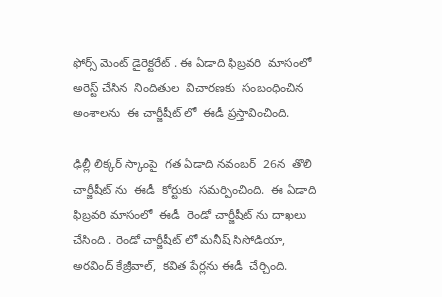ఫోర్స్ మెంట్ డైరెక్టరేట్ . ఈ ఏడాది ఫిబ్రవరి  మాసంలో   అరెస్ట్ చేసిన  నిందితుల  విచారణకు  సంబంధించిన  అంశాలను  ఈ చార్జీషీట్ లో  ఈడీ ప్రస్తావించింది.

ఢిల్లీ లిక్కర్ స్కాంపై  గత ఏడాది నవంబర్  26న  తొలి చార్జీషీట్ ను  ఈడీ  కోర్టుకు  సమర్పించింది.  ఈ ఏడాది  ఫిబ్రవరి మాసంలో  ఈడీ  రెండో చార్జీషీట్ ను దాఖలు  చేసింది . రెండో చార్జీషీట్ లో మనీష్ సిసోడియా,  అరవింద్ కేజ్రీవాల్,  కవిత పేర్లను ఈడీ  చేర్చింది.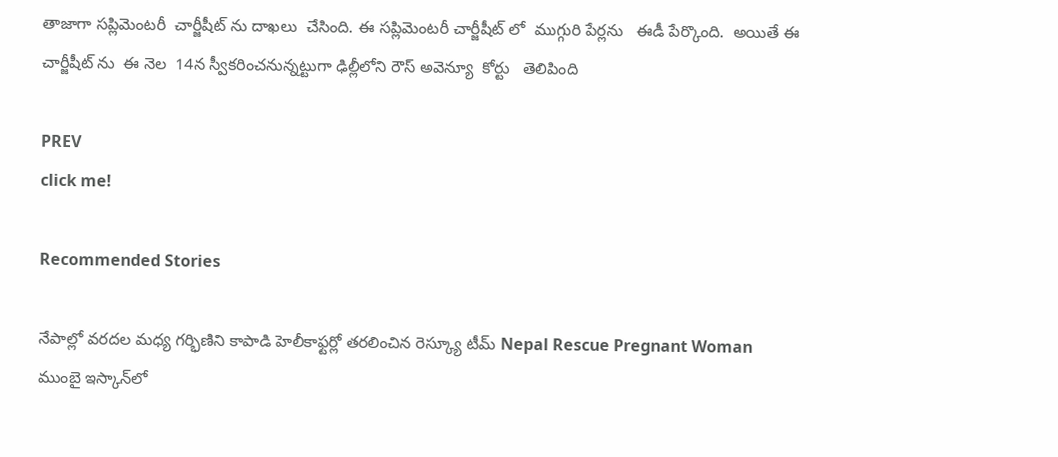తాజాగా సప్లిమెంటరీ  చార్జీషీట్ ను దాఖలు  చేసింది. ఈ సప్లిమెంటరీ చార్జీషీట్ లో  ముగ్గురి పేర్లను   ఈడీ పేర్కొంది.  అయితే ఈ  చార్జీషీట్ ను  ఈ నెల  14న స్వీకరించనున్నట్టుగా ఢిల్లీలోని రౌస్ అవెన్యూ  కోర్టు   తెలిపింది

PREV
click me!

Recommended Stories

నేపాల్లో వరదల మధ్య గర్భిణిని కాపాడి హెలీకాఫ్టర్లో తరలించిన రెస్క్యూ టీమ్ Nepal Rescue Pregnant Woman
ముంబై ఇస్కాన్‌లో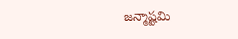జన్మాష్టమి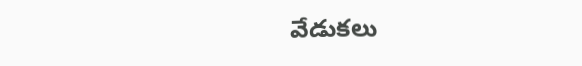వేడుకలు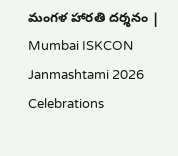మంగళ హారతి దర్శనం | Mumbai ISKCON Janmashtami 2026 Celebrations